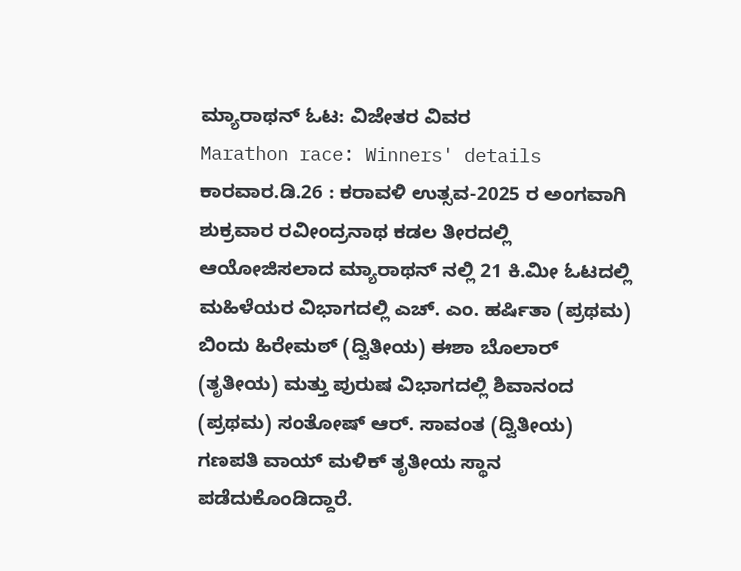ಮ್ಯಾರಾಥನ್ ಓಟ: ವಿಜೇತರ ವಿವರ
Marathon race: Winners' details
ಕಾರವಾರ.ಡಿ.26 : ಕರಾವಳಿ ಉತ್ಸವ-2025 ರ ಅಂಗವಾಗಿ ಶುಕ್ರವಾರ ರವೀಂದ್ರನಾಥ ಕಡಲ ತೀರದಲ್ಲಿ ಆಯೋಜಿಸಲಾದ ಮ್ಯಾರಾಥನ್ ನಲ್ಲಿ 21 ಕಿ.ಮೀ ಓಟದಲ್ಲಿ ಮಹಿಳೆಯರ ವಿಭಾಗದಲ್ಲಿ ಎಚ್. ಎಂ. ಹರ್ಷಿತಾ (ಪ್ರಥಮ) ಬಿಂದು ಹಿರೇಮಠ್ (ದ್ವಿತೀಯ) ಈಶಾ ಬೊಲಾರ್ (ತೃತೀಯ) ಮತ್ತು ಪುರುಷ ವಿಭಾಗದಲ್ಲಿ ಶಿವಾನಂದ (ಪ್ರಥಮ) ಸಂತೋಷ್ ಆರ್. ಸಾವಂತ (ದ್ವಿತೀಯ) ಗಣಪತಿ ವಾಯ್ ಮಳಿಕ್ ತೃತೀಯ ಸ್ಥಾನ ಪಡೆದುಕೊಂಡಿದ್ದಾರೆ.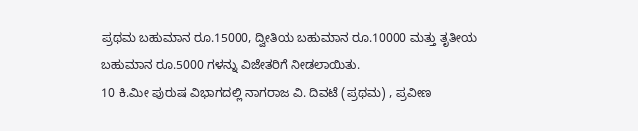ಪ್ರಥಮ ಬಹುಮಾನ ರೂ.15000, ದ್ವೀತಿಯ ಬಹುಮಾನ ರೂ.10000 ಮತ್ತು ತೃತೀಯ ಬಹುಮಾನ ರೂ.5000 ಗಳನ್ನು ವಿಜೇತರಿಗೆ ನೀಡಲಾಯಿತು.
10 ಕಿ.ಮೀ ಪುರುಷ ವಿಭಾಗದಲ್ಲಿ ನಾಗರಾಜ ವಿ. ದಿವಟೆ (ಪ್ರಥಮ) , ಪ್ರವೀಣ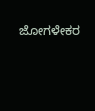ಜೋಗಳೇಕರ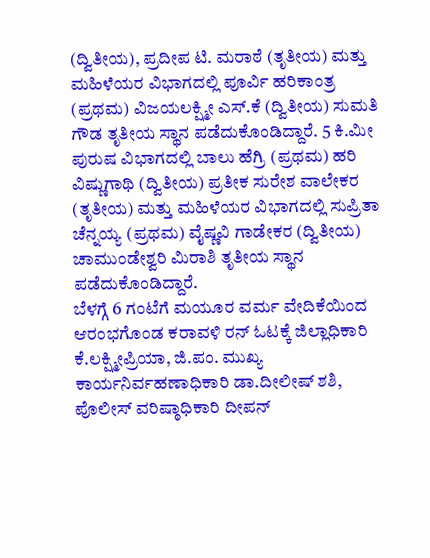(ದ್ವಿತೀಯ), ಪ್ರದೀಪ ಟಿ. ಮರಾಠೆ (ತೃತೀಯ) ಮತ್ತು ಮಹಿಳೆಯರ ವಿಭಾಗದಲ್ಲಿ ಪೂರ್ವಿ ಹರಿಕಾಂತ್ರ (ಪ್ರಥಮ) ವಿಜಯಲಕ್ಷ್ಮೀ ಎಸ್.ಕೆ (ದ್ವಿತೀಯ) ಸುಮತಿ ಗೌಡ ತೃತೀಯ ಸ್ಥಾನ ಪಡೆದುಕೊಂಡಿದ್ದಾರೆ. 5 ಕಿ.ಮೀ ಪುರುಷ ವಿಭಾಗದಲ್ಲಿ ಬಾಲು ಹೆಗ್ರಿ (ಪ್ರಥಮ) ಹರಿ ವಿಷ್ಣುಗಾಥಿ (ದ್ವಿತೀಯ) ಪ್ರತೀಕ ಸುರೇಶ ವಾಲೇಕರ (ತೃತೀಯ) ಮತ್ತು ಮಹಿಳೆಯರ ವಿಭಾಗದಲ್ಲಿ ಸುಪ್ರಿತಾ ಚೆನ್ನಯ್ಯ (ಪ್ರಥಮ) ವೈಷ್ಣವಿ ಗಾಡೇಕರ (ದ್ವಿತೀಯ) ಚಾಮುಂಡೇಶ್ವರಿ ಮಿರಾಶಿ ತೃತೀಯ ಸ್ಥಾನ ಪಡೆದುಕೊಂಡಿದ್ದಾರೆ.
ಬೆಳಗ್ಗೆ 6 ಗಂಟೆಗೆ ಮಯೂರ ವರ್ಮ ವೇದಿಕೆಯಿಂದ ಆರಂಭಗೊಂಡ ಕರಾವಳಿ ರನ್ ಓಟಕ್ಕೆ ಜಿಲ್ಲಾಧಿಕಾರಿ ಕೆ.ಲಕ್ಷ್ಮೀಪ್ರಿಯಾ, ಜಿ.ಪಂ. ಮುಖ್ಯ ಕಾರ್ಯನಿರ್ವಹಣಾಧಿಕಾರಿ ಡಾ.ದೀಲೀಷ್ ಶಶಿ, ಪೊಲೀಸ್ ವರಿಷ್ಠಾಧಿಕಾರಿ ದೀಪನ್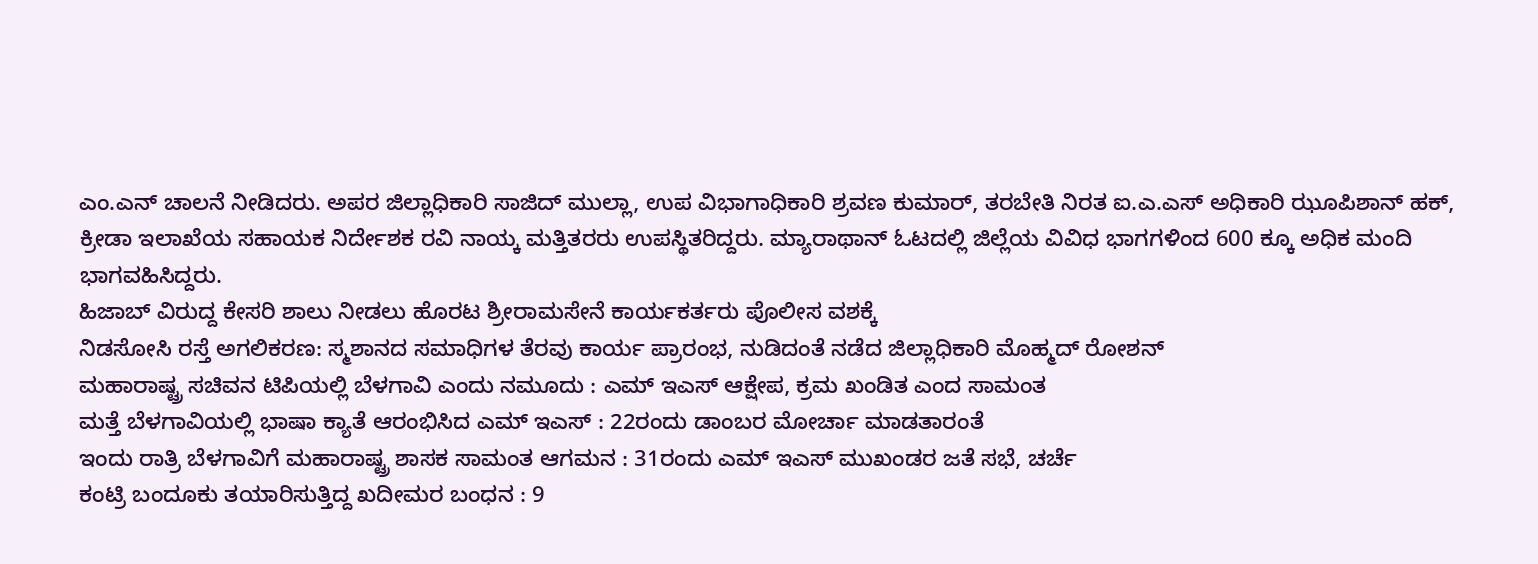ಎಂ.ಎನ್ ಚಾಲನೆ ನೀಡಿದರು. ಅಪರ ಜಿಲ್ಲಾಧಿಕಾರಿ ಸಾಜಿದ್ ಮುಲ್ಲಾ, ಉಪ ವಿಭಾಗಾಧಿಕಾರಿ ಶ್ರವಣ ಕುಮಾರ್, ತರಬೇತಿ ನಿರತ ಐ.ಎ.ಎಸ್ ಅಧಿಕಾರಿ ಝೂಪಿಶಾನ್ ಹಕ್, ಕ್ರೀಡಾ ಇಲಾಖೆಯ ಸಹಾಯಕ ನಿರ್ದೇಶಕ ರವಿ ನಾಯ್ಕ ಮತ್ತಿತರರು ಉಪಸ್ಥಿತರಿದ್ದರು. ಮ್ಯಾರಾಥಾನ್ ಓಟದಲ್ಲಿ ಜಿಲ್ಲೆಯ ವಿವಿಧ ಭಾಗಗಳಿಂದ 600 ಕ್ಕೂ ಅಧಿಕ ಮಂದಿ ಭಾಗವಹಿಸಿದ್ದರು.
ಹಿಜಾಬ್ ವಿರುದ್ದ ಕೇಸರಿ ಶಾಲು ನೀಡಲು ಹೊರಟ ಶ್ರೀರಾಮಸೇನೆ ಕಾರ್ಯಕರ್ತರು ಪೊಲೀಸ ವಶಕ್ಕೆ
ನಿಡಸೋಸಿ ರಸ್ತೆ ಅಗಲಿಕರಣ: ಸ್ಮಶಾನದ ಸಮಾಧಿಗಳ ತೆರವು ಕಾರ್ಯ ಪ್ರಾರಂಭ, ನುಡಿದಂತೆ ನಡೆದ ಜಿಲ್ಲಾಧಿಕಾರಿ ಮೊಹ್ಮದ್ ರೋಶನ್
ಮಹಾರಾಷ್ಟ್ರ ಸಚಿವನ ಟಿಪಿಯಲ್ಲಿ ಬೆಳಗಾವಿ ಎಂದು ನಮೂದು : ಎಮ್ ಇಎಸ್ ಆಕ್ಷೇಪ, ಕ್ರಮ ಖಂಡಿತ ಎಂದ ಸಾಮಂತ
ಮತ್ತೆ ಬೆಳಗಾವಿಯಲ್ಲಿ ಭಾಷಾ ಕ್ಯಾತೆ ಆರಂಭಿಸಿದ ಎಮ್ ಇಎಸ್ : 22ರಂದು ಡಾಂಬರ ಮೋರ್ಚಾ ಮಾಡತಾರಂತೆ
ಇಂದು ರಾತ್ರಿ ಬೆಳಗಾವಿಗೆ ಮಹಾರಾಷ್ಟ್ರ ಶಾಸಕ ಸಾಮಂತ ಆಗಮನ : 31ರಂದು ಎಮ್ ಇಎಸ್ ಮುಖಂಡರ ಜತೆ ಸಭೆ, ಚರ್ಚೆ
ಕಂಟ್ರಿ ಬಂದೂಕು ತಯಾರಿಸುತ್ತಿದ್ದ ಖದೀಮರ ಬಂಧನ : 9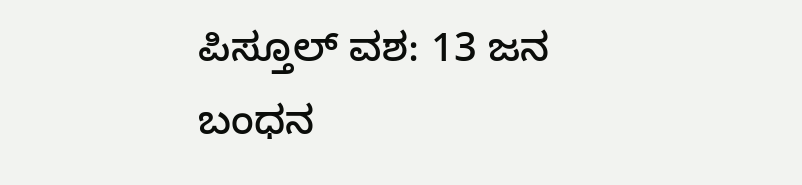ಪಿಸ್ತೂಲ್ ವಶ: 13 ಜನ ಬಂಧನ